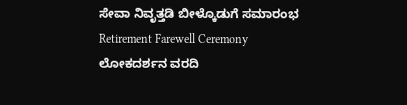ಸೇವಾ ನಿವೃತ್ತಡಿ ಬೀಳ್ಕೊಡುಗೆ ಸಮಾರಂಭ
Retirement Farewell Ceremony
ಲೋಕದರ್ಶನ ವರದಿ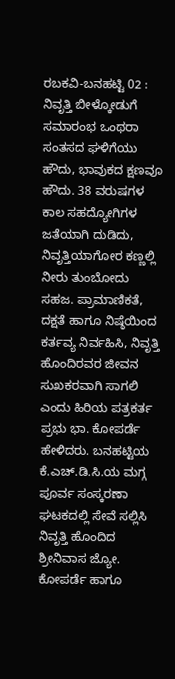ರಬಕವಿ-ಬನಹಟ್ಟಿ 02 : ನಿವೃತ್ತಿ ಬೀಳ್ಕೋಡುಗೆ ಸಮಾರಂಭ ಒಂಥರಾ ಸಂತಸದ ಘಳಿಗೆಯು ಹೌದು, ಭಾವುಕದ ಕ್ಷಣವೂ ಹೌದು. 38 ವರುಷಗಳ ಕಾಲ ಸಹದ್ಯೋಗಿಗಳ ಜತೆಯಾಗಿ ದುಡಿದು, ನಿವೃತ್ತಿಯಾಗೋರ ಕಣ್ಣಲ್ಲಿ ನೀರು ತುಂಬೋದು ಸಹಜ. ಪ್ರಾಮಾಣಿಕತೆ, ದಕ್ಷತೆ ಹಾಗೂ ನಿಷ್ಠೆಯಿಂದ ಕರ್ತವ್ಯ ನಿರ್ವಹಿಸಿ, ನಿವೃತ್ತಿ ಹೊಂದಿರವರ ಜೀವನ ಸುಖಕರವಾಗಿ ಸಾಗಲಿ ಎಂದು ಹಿರಿಯ ಪತ್ರಕರ್ತ ಪ್ರಭು ಭಾ. ಕೋಪರ್ಡೆ ಹೇಳಿದರು. ಬನಹಟ್ಟಿಯ ಕೆ.ಎಚ್.ಡಿ.ಸಿ.ಯ ಮಗ್ಗ ಪೂರ್ವ ಸಂಸ್ಕರಣಾ ಘಟಕದಲ್ಲಿ ಸೇವೆ ಸಲ್ಲಿಸಿ ನಿವೃತ್ತಿ ಹೊಂದಿದ ಶ್ರೀನಿವಾಸ ಜ್ಯೋ. ಕೋಪರ್ಡೆ ಹಾಗೂ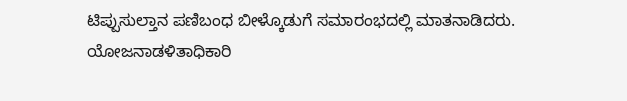ಟಿಪ್ಪುಸುಲ್ತಾನ ಪಣಿಬಂಧ ಬೀಳ್ಕೊಡುಗೆ ಸಮಾರಂಭದಲ್ಲಿ ಮಾತನಾಡಿದರು.
ಯೋಜನಾಡಳಿತಾಧಿಕಾರಿ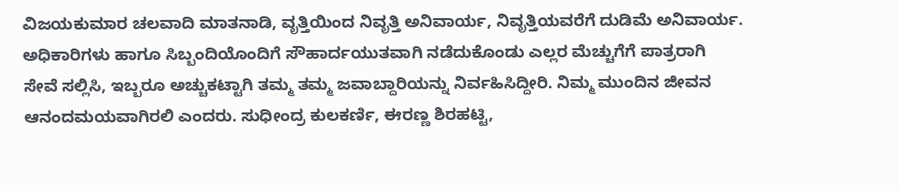ವಿಜಯಕುಮಾರ ಚಲವಾದಿ ಮಾತನಾಡಿ, ವೃತ್ತಿಯಿಂದ ನಿವೃತ್ತಿ ಅನಿವಾರ್ಯ, ನಿವೃತ್ತಿಯವರೆಗೆ ದುಡಿಮೆ ಅನಿವಾರ್ಯ. ಅಧಿಕಾರಿಗಳು ಹಾಗೂ ಸಿಬ್ಬಂದಿಯೊಂದಿಗೆ ಸೌಹಾರ್ದಯುತವಾಗಿ ನಡೆದುಕೊಂಡು ಎಲ್ಲರ ಮೆಚ್ಚುಗೆಗೆ ಪಾತ್ರರಾಗಿ ಸೇವೆ ಸಲ್ಲಿಸಿ, ಇಬ್ಬರೂ ಅಚ್ಚುಕಟ್ಟಾಗಿ ತಮ್ಮ ತಮ್ಮ ಜವಾಬ್ದಾರಿಯನ್ನು ನಿರ್ವಹಿಸಿದ್ದೀರಿ. ನಿಮ್ಮ ಮುಂದಿನ ಜೀವನ ಆನಂದಮಯವಾಗಿರಲಿ ಎಂದರು. ಸುಧೀಂದ್ರ ಕುಲಕರ್ಣಿ, ಈರಣ್ಣ ಶಿರಹಟ್ಟಿ,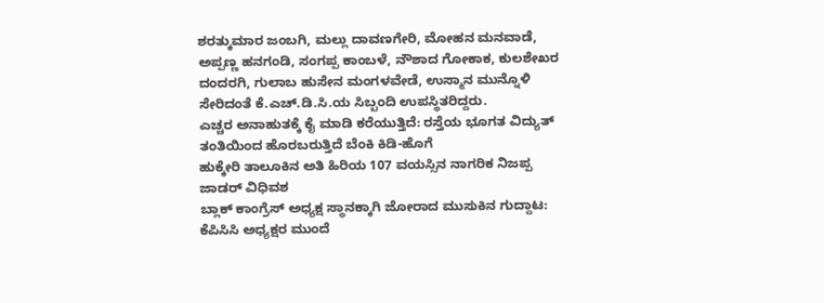ಶರತ್ಕುಮಾರ ಜಂಬಗಿ, ಮಲ್ಲು ದಾವಣಗೇರಿ, ಮೋಹನ ಮನವಾಡೆ, ಅಪ್ಪಣ್ಣ ಹನಗಂಡಿ, ಸಂಗಪ್ಪ ಕಾಂಬಳೆ, ನೌಶಾದ ಗೋಕಾಕ, ಕುಲಶೇಖರ ದಂದರಗಿ, ಗುಲಾಬ ಹುಸೇನ ಮಂಗಳವೇಡೆ, ಉಸ್ಮಾನ ಮುನ್ನೊಳಿ ಸೇರಿದಂತೆ ಕೆ.ಎಚ್.ಡಿ.ಸಿ.ಯ ಸಿಬ್ಬಂದಿ ಉಪಸ್ಥಿತರಿದ್ದರು.
ಎಚ್ಚರ ಅನಾಹುತಕ್ಕೆ ಕೈ ಮಾಡಿ ಕರೆಯುತ್ತಿದೆ: ರಸ್ತೆಯ ಭೂಗತ ವಿದ್ಯುತ್ ತಂತಿಯಿಂದ ಹೊರಬರುತ್ತಿದೆ ಬೆಂಕಿ ಕಿಡಿ-ಹೊಗೆ
ಹುಕ್ಕೇರಿ ತಾಲೂಕಿನ ಅತಿ ಹಿರಿಯ 107 ವಯಸ್ಸಿನ ನಾಗರಿಕ ನಿಜಪ್ಪ ಜಾಡರ್ ವಿಧಿವಶ
ಬ್ಲಾಕ್ ಕಾಂಗ್ರೆಸ್ ಅಧ್ಯಕ್ಷ ಸ್ಥಾನಕ್ಕಾಗಿ ಜೋರಾದ ಮುಸುಕಿನ ಗುದ್ದಾಟ: ಕೆಪಿಸಿಸಿ ಅಧ್ಯಕ್ಷರ ಮುಂದೆ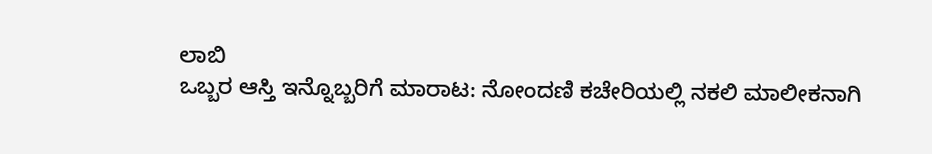ಲಾಬಿ
ಒಬ್ಬರ ಆಸ್ತಿ ಇನ್ನೊಬ್ಬರಿಗೆ ಮಾರಾಟ: ನೋಂದಣಿ ಕಚೇರಿಯಲ್ಲಿ ನಕಲಿ ಮಾಲೀಕನಾಗಿ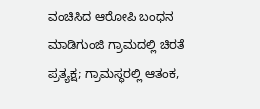ವಂಚಿಸಿದ ಆರೋಪಿ ಬಂಧನ
ಮಾಡಿಗುಂಜಿ ಗ್ರಾಮದಲ್ಲಿ ಚಿರತೆ ಪ್ರತ್ಯಕ್ಷ; ಗ್ರಾಮಸ್ಥರಲ್ಲಿ ಆತಂಕ,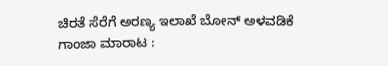ಚಿರತೆ ಸೆರೆಗೆ ಅರಣ್ಯ ಇಲಾಖೆ ಬೋನ್ ಅಳವಡಿಕೆ
ಗಾಂಜಾ ಮಾರಾಟ :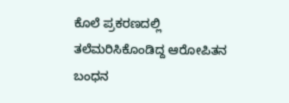ಕೊಲೆ ಪ್ರಕರಣದಲ್ಲಿ ತಲೆಮರಿಸಿಕೊಂಡಿದ್ದ ಆರೋಪಿತನ ಬಂಧನ